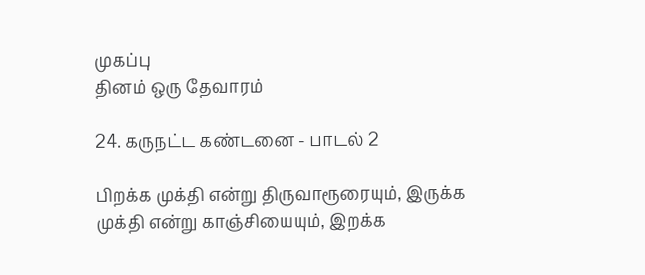முகப்பு
தினம் ஒரு தேவாரம்

24. கருநட்ட கண்டனை - பாடல் 2

பிறக்க முக்தி என்று திருவாரூரையும், இருக்க முக்தி என்று காஞ்சியையும், இறக்க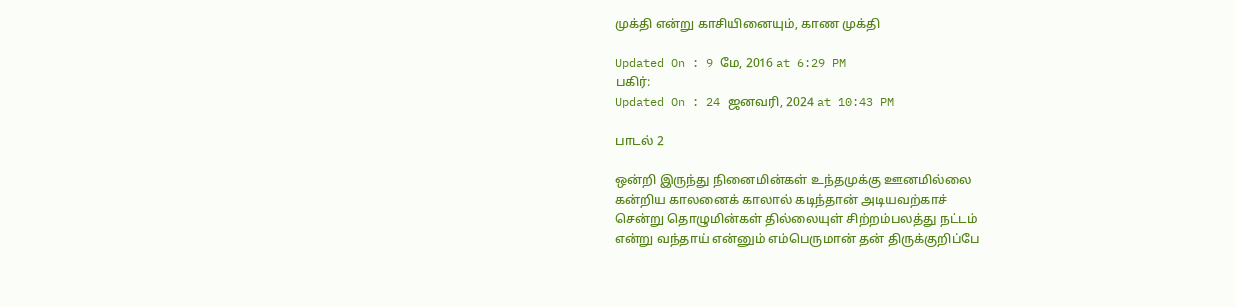முக்தி என்று காசியினையும், காண முக்தி

Updated On : 9 மே, 2016 at 6:29 PM
பகிர்:
Updated On : 24 ஜனவரி, 2024 at 10:43 PM

பாடல் 2

ஒன்றி இருந்து நினைமின்கள் உந்தமுக்கு ஊனமில்லை
கன்றிய காலனைக் காலால் கடிந்தான் அடியவற்காச்
சென்று தொழுமின்கள் தில்லையுள் சிற்றம்பலத்து நட்டம்
என்று வந்தாய் என்னும் எம்பெருமான் தன் திருக்குறிப்பே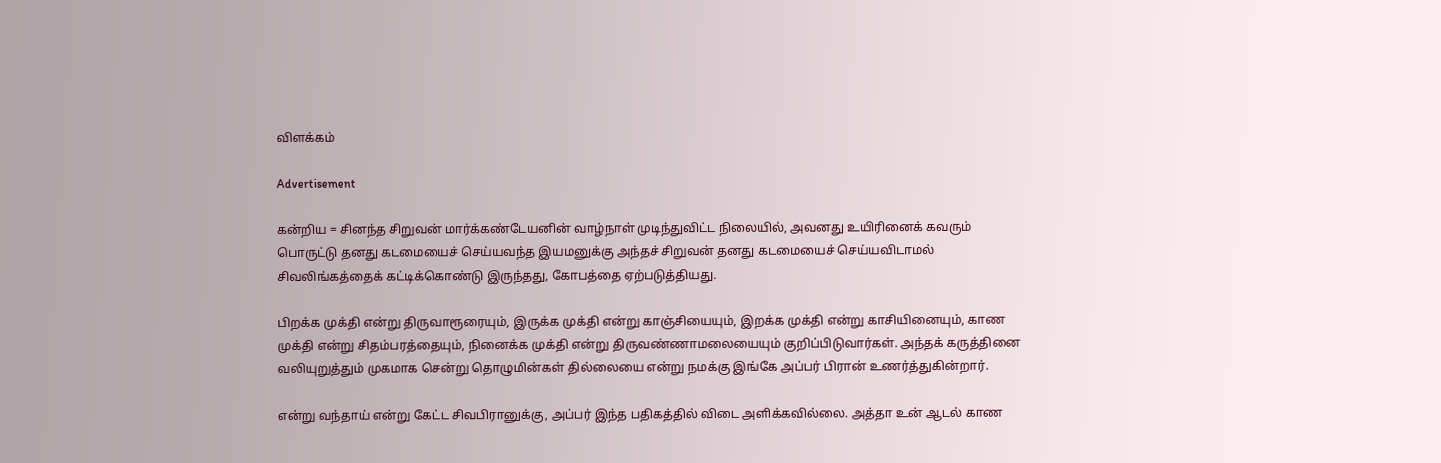விளக்கம்

Advertisement

கன்றிய = சினந்த சிறுவன் மார்க்கண்டேயனின் வாழ்நாள் முடிந்துவிட்ட நிலையில், அவனது உயிரினைக் கவரும் பொருட்டு தனது கடமையைச் செய்யவந்த இயமனுக்கு அந்தச் சிறுவன் தனது கடமையைச் செய்யவிடாமல் சிவலிங்கத்தைக் கட்டிக்கொண்டு இருந்தது, கோபத்தை ஏற்படுத்தியது.

பிறக்க முக்தி என்று திருவாரூரையும், இருக்க முக்தி என்று காஞ்சியையும், இறக்க முக்தி என்று காசியினையும், காண முக்தி என்று சிதம்பரத்தையும், நினைக்க முக்தி என்று திருவண்ணாமலையையும் குறிப்பிடுவார்கள். அந்தக் கருத்தினை வலியுறுத்தும் முகமாக சென்று தொழுமின்கள் தில்லையை என்று நமக்கு இங்கே அப்பர் பிரான் உணர்த்துகின்றார்.

என்று வந்தாய் என்று கேட்ட சிவபிரானுக்கு, அப்பர் இந்த பதிகத்தில் விடை அளிக்கவில்லை. அத்தா உன் ஆடல் காண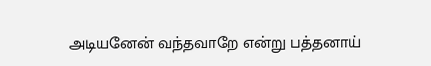அடியனேன் வந்தவாறே என்று பத்தனாய்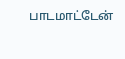பாடமாட்டேன்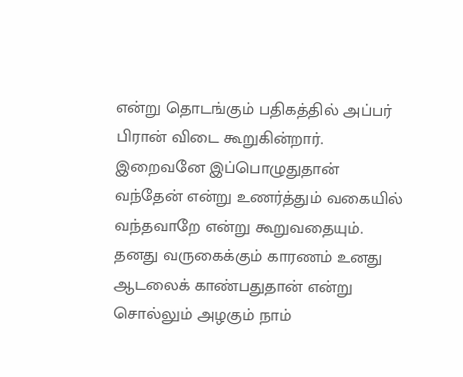என்று தொடங்கும் பதிகத்தில் அப்பர் பிரான் விடை கூறுகின்றார். இறைவனே இப்பொழுதுதான் வந்தேன் என்று உணர்த்தும் வகையில் வந்தவாறே என்று கூறுவதையும். தனது வருகைக்கும் காரணம் உனது ஆடலைக் காண்பதுதான் என்று சொல்லும் அழகும் நாம்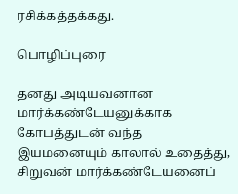ரசிக்கத்தக்கது.

பொழிப்புரை

தனது அடியவனான மார்க்கண்டேயனுக்காக கோபத்துடன் வந்த இயமனையும் காலால் உதைத்து, சிறுவன் மார்க்கண்டேயனைப்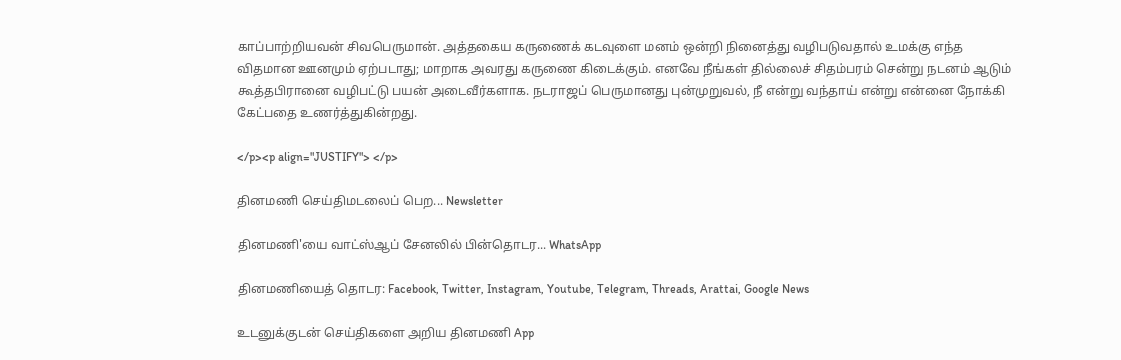காப்பாற்றியவன் சிவபெருமான். அத்தகைய கருணைக் கடவுளை மனம் ஒன்றி நினைத்து வழிபடுவதால் உமக்கு எந்த விதமான ஊனமும் ஏற்படாது; மாறாக அவரது கருணை கிடைக்கும். எனவே நீங்கள் தில்லைச் சிதம்பரம் சென்று நடனம் ஆடும் கூத்தபிரானை வழிபட்டு பயன் அடைவீர்களாக. நடராஜப் பெருமானது புன்முறுவல், நீ என்று வந்தாய் என்று என்னை நோக்கி கேட்பதை உணர்த்துகின்றது.

</p><p align="JUSTIFY"> </p>

தினமணி செய்திமடலைப் பெற... Newsletter

தினமணி'யை வாட்ஸ்ஆப் சேனலில் பின்தொடர... WhatsApp

தினமணியைத் தொடர: Facebook, Twitter, Instagram, Youtube, Telegram, Threads, Arattai, Google News

உடனுக்குடன் செய்திகளை அறிய தினமணி App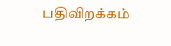பதிவிறக்கம்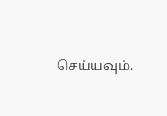செய்யவும்.